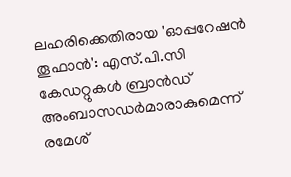ലഹരിക്കെതിരായ 'ഓപ്പറേഷൻ തൂഫാൻ': എസ്.പി.സി കേഡറ്റുകൾ ബ്രാൻഡ് അംബാസഡർമാരാകുമെന്ന് രമേശ്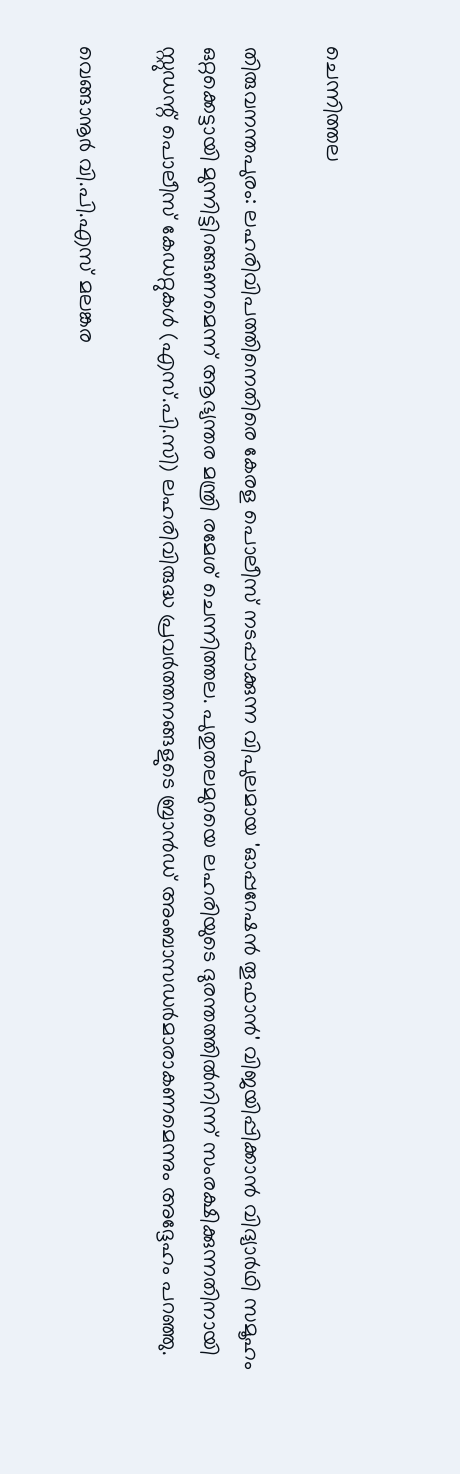ചെന്നിത്തല

തിരുവനന്തപുരം: ലഹരിവിപത്തിനെതിരെ കേരള പൊലീസ് നടപ്പാക്കുന്ന വിപുലമായ 'ഓപ്പറേഷൻ തൂഫാൻ' വിജയിപ്പിക്കാൻ വിദ്യാർഥി സമൂഹം ഒറ്റക്കെട്ടായി മുന്നിട്ടിറങ്ങണമെന്ന് ആഭ്യന്തര മന്ത്രി രമേശ് ചെന്നിത്തല. പുതുതലമുറയെ ലഹരിയുടെ ദുരന്തത്തിൽനിന്ന് സംരക്ഷിക്കുന്നതിനായി സ്റ്റുഡന്റ് പൊലീസ് കേഡറ്റുകൾ (എസ്.പി.സി) ലഹരിവിരുദ്ധ പ്രവർത്തനങ്ങളുടെ ബ്രാൻഡ് അംബാസഡർമാരാകണമെന്നും അദ്ദേഹം പറഞ്ഞു.

വെങ്ങാനൂർ വി.പി.എസ് മലങ്കര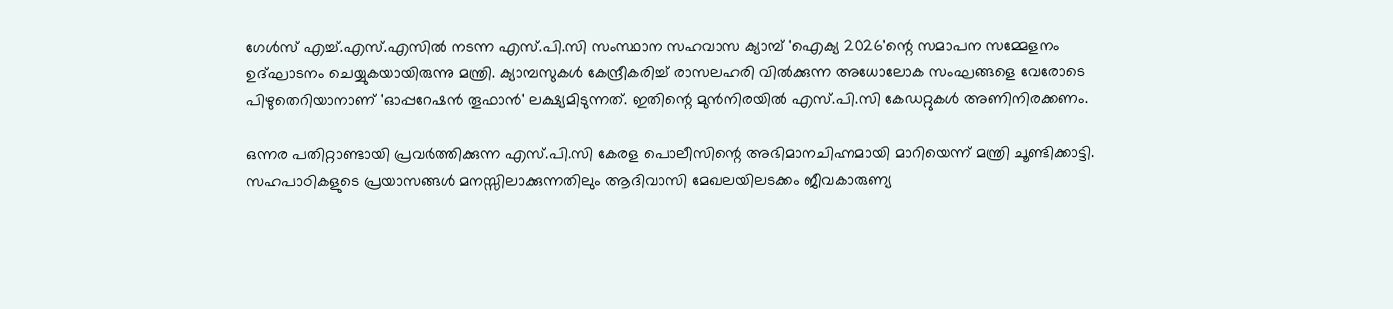ഗേൾസ് എച്ച്.എസ്.എസിൽ നടന്ന എസ്.പി.സി സംസ്ഥാന സഹവാസ ക്യാമ്പ് 'ഐക്യ 2026'ന്റെ സമാപന സമ്മേളനം ഉദ്ഘാടനം ചെയ്യുകയായിരുന്നു മന്ത്രി. ക്യാമ്പസുകൾ കേന്ദ്രീകരിച്ച് രാസലഹരി വിൽക്കുന്ന അധോലോക സംഘങ്ങളെ വേരോടെ പിഴുതെറിയാനാണ് 'ഓപ്പറേഷൻ തൂഫാൻ' ലക്ഷ്യമിടുന്നത്. ഇതിന്റെ മുൻനിരയിൽ എസ്.പി.സി കേഡറ്റുകൾ അണിനിരക്കണം.

ഒന്നര പതിറ്റാണ്ടായി പ്രവർത്തിക്കുന്ന എസ്.പി.സി കേരള പൊലീസിന്റെ അഭിമാനചിഹ്നമായി മാറിയെന്ന് മന്ത്രി ചൂണ്ടിക്കാട്ടി. സഹപാഠികളുടെ പ്രയാസങ്ങൾ മനസ്സിലാക്കുന്നതിലും ആദിവാസി മേഖലയിലടക്കം ജീവകാരുണ്യ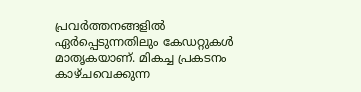പ്രവർത്തനങ്ങളിൽ ഏർപ്പെടുന്നതിലും കേഡറ്റുകൾ മാതൃകയാണ്. മികച്ച പ്രകടനം കാഴ്ചവെക്കുന്ന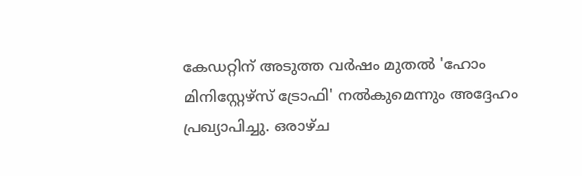കേഡറ്റിന് അടുത്ത വർഷം മുതൽ 'ഹോം മിനിസ്റ്റേഴ്സ് ട്രോഫി' നൽകുമെന്നും അദ്ദേഹം പ്രഖ്യാപിച്ചു. ഒരാഴ്ച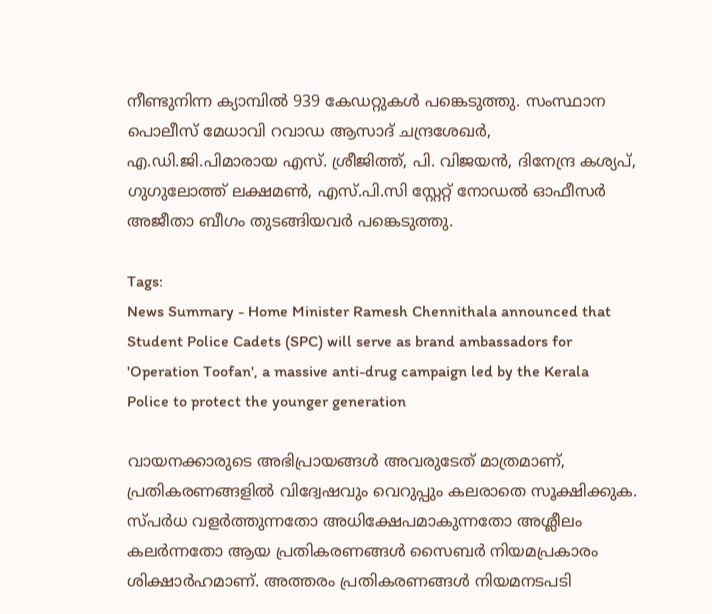നീണ്ടുനിന്ന ക്യാമ്പിൽ 939 കേഡറ്റുകൾ പങ്കെടുത്തു. സംസ്ഥാന പൊലീസ് മേധാവി റവാഡ ആസാദ് ചന്ദ്രശേഖർ, എ.ഡി.ജി.പിമാരായ എസ്. ശ്രീജിത്ത്, പി. വിജയൻ, ദിനേന്ദ്ര കശ്യപ്, ഗുഗുലോത്ത് ലക്ഷമൺ, എസ്.പി.സി സ്റ്റേറ്റ് നോഡൽ ഓഫീസർ അജീതാ ബീഗം തുടങ്ങിയവർ പങ്കെടുത്തു.

Tags:
News Summary - Home Minister Ramesh Chennithala announced that Student Police Cadets (SPC) will serve as brand ambassadors for 'Operation Toofan', a massive anti-drug campaign led by the Kerala Police to protect the younger generation

വായനക്കാരുടെ അഭിപ്രായങ്ങള്‍ അവരുടേത് മാത്രമാണ്, പ്രതികരണങ്ങളിൽ വിദ്വേഷവും വെറുപ്പും കലരാതെ സൂക്ഷിക്കുക. സ്പർധ വളർത്തുന്നതോ അധിക്ഷേപമാകുന്നതോ അശ്ലീലം കലർന്നതോ ആയ പ്രതികരണങ്ങൾ സൈബർ നിയമപ്രകാരം ശിക്ഷാർഹമാണ്. അത്തരം പ്രതികരണങ്ങൾ നിയമനടപടി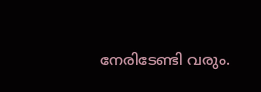നേരിടേണ്ടി വരും.